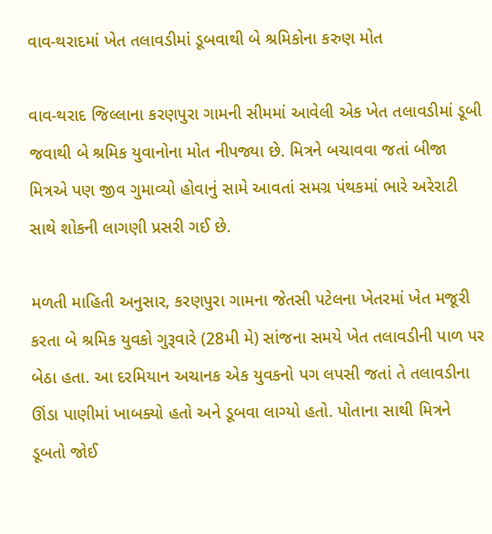વાવ-થરાદમાં ખેત તલાવડીમાં ડૂબવાથી બે શ્રમિકોના કરુણ મોત

વાવ-થરાદ જિલ્લાના કરણપુરા ગામની સીમમાં આવેલી એક ખેત તલાવડીમાં ડૂબી જવાથી બે શ્રમિક યુવાનોના મોત નીપજ્યા છે. મિત્રને બચાવવા જતાં બીજા મિત્રએ પણ જીવ ગુમાવ્યો હોવાનું સામે આવતાં સમગ્ર પંથકમાં ભારે અરેરાટી સાથે શોકની લાગણી પ્રસરી ગઈ છે.

મળતી માહિતી અનુસાર, કરણપુરા ગામના જેતસી પટેલના ખેતરમાં ખેત મજૂરી કરતા બે શ્રમિક યુવકો ગુરૂવારે (28મી મે) સાંજના સમયે ખેત તલાવડીની પાળ પર બેઠા હતા. આ દરમિયાન અચાનક એક યુવકનો પગ લપસી જતાં તે તલાવડીના ઊંડા પાણીમાં ખાબક્યો હતો અને ડૂબવા લાગ્યો હતો. પોતાના સાથી મિત્રને ડૂબતો જોઈ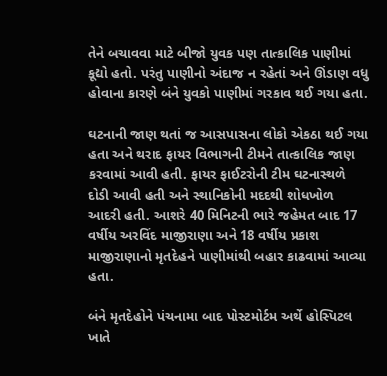તેને બચાવવા માટે બીજો યુવક પણ તાત્કાલિક પાણીમાં કૂદ્યો હતો. પરંતુ પાણીનો અંદાજ ન રહેતાં અને ઊંડાણ વધુ હોવાના કારણે બંને યુવકો પાણીમાં ગરકાવ થઈ ગયા હતા.

ઘટનાની જાણ થતાં જ આસપાસના લોકો એકઠા થઈ ગયા હતા અને થરાદ ફાયર વિભાગની ટીમને તાત્કાલિક જાણ કરવામાં આવી હતી. ફાયર ફાઈટરોની ટીમ ઘટનાસ્થળે દોડી આવી હતી અને સ્થાનિકોની મદદથી શોધખોળ આદરી હતી. આશરે 40 મિનિટની ભારે જહેમત બાદ 17 વર્ષીય અરવિંદ માજીરાણા અને 18 વર્ષીય પ્રકાશ માજીરાણાનો મૃતદેહને પાણીમાંથી બહાર કાઢવામાં આવ્યા હતા.

બંને મૃતદેહોને પંચનામા બાદ પોસ્ટમોર્ટમ અર્થે હોસ્પિટલ ખાતે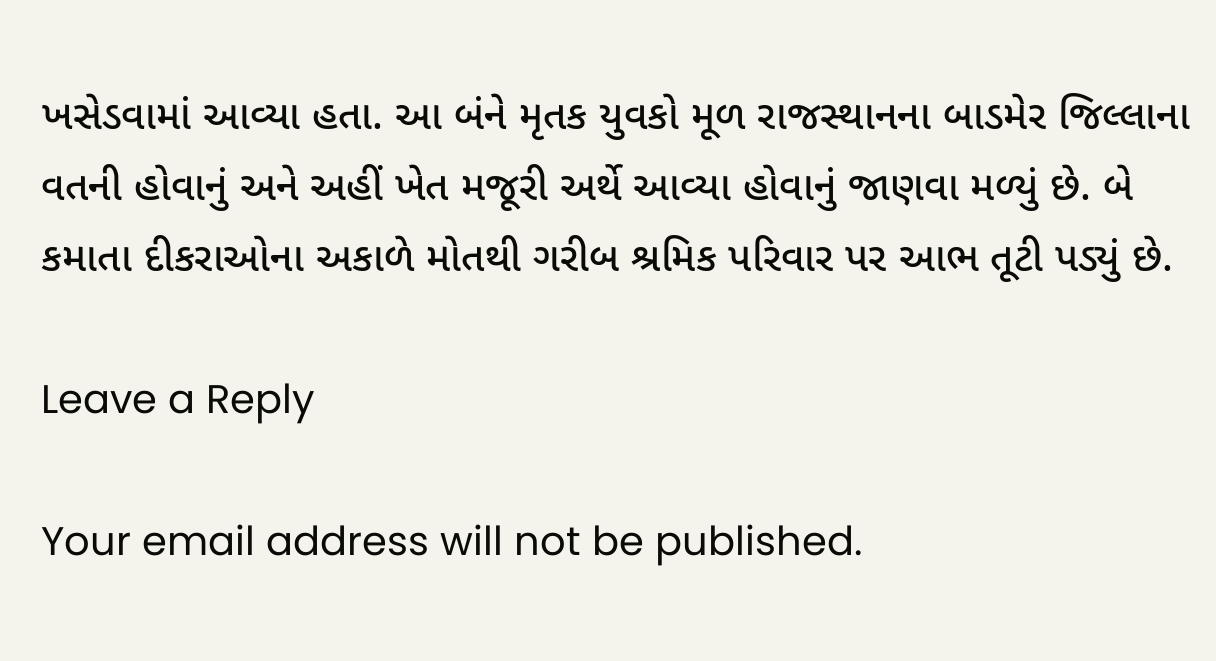ખસેડવામાં આવ્યા હતા. આ બંને મૃતક યુવકો મૂળ રાજસ્થાનના બાડમેર જિલ્લાના વતની હોવાનું અને અહીં ખેત મજૂરી અર્થે આવ્યા હોવાનું જાણવા મળ્યું છે. બે કમાતા દીકરાઓના અકાળે મોતથી ગરીબ શ્રમિક પરિવાર પર આભ તૂટી પડ્યું છે.

Leave a Reply

Your email address will not be published.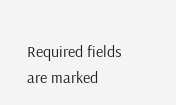Required fields are marked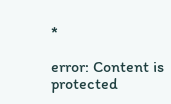*

error: Content is protected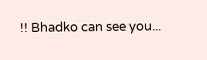!! Bhadko can see you...